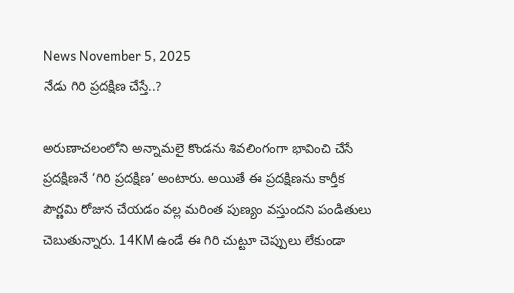News November 5, 2025
నేడు గిరి ప్రదక్షిణ చేస్తే..?

అరుణాచలంలోని అన్నామలై కొండను శివలింగంగా భావించి చేసే ప్రదక్షిణనే ‘గిరి ప్రదక్షిణ’ అంటారు. అయితే ఈ ప్రదక్షిణను కార్తీక పౌర్ణమి రోజున చేయడం వల్ల మరింత పుణ్యం వస్తుందని పండితులు చెబుతున్నారు. 14KM ఉండే ఈ గిరి చుట్టూ చెప్పులు లేకుండా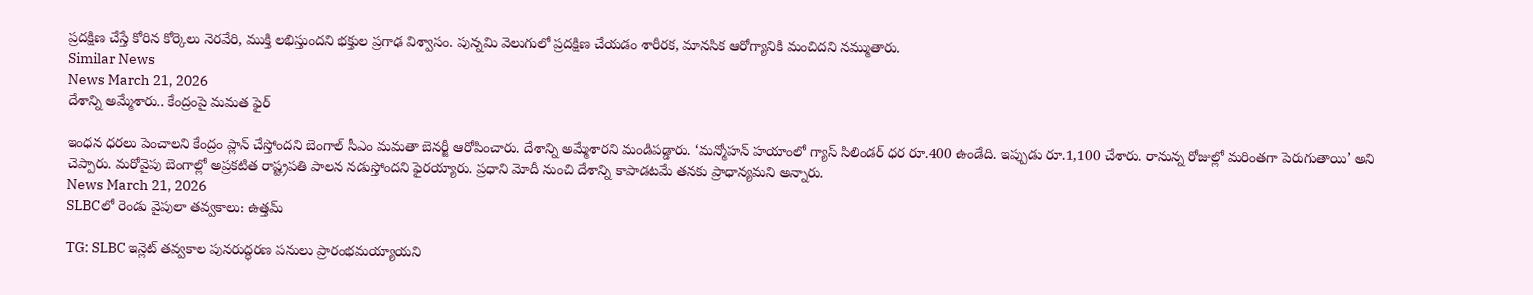ప్రదక్షిణ చేస్తే కోరిన కోర్కెలు నెరవేరి, ముక్తి లభిస్తుందని భక్తుల ప్రగాఢ విశ్వాసం. పున్నమి వెలుగులో ప్రదక్షిణ చేయడం శారీరక, మానసిక ఆరోగ్యానికి మంచిదని నమ్ముతారు.
Similar News
News March 21, 2026
దేశాన్ని అమ్మేశారు.. కేంద్రంపై మమత ఫైర్

ఇంధన ధరలు పెంచాలని కేంద్రం ప్లాన్ చేస్తోందని బెంగాల్ సీఎం మమతా బెనర్జీ ఆరోపించారు. దేశాన్ని అమ్మేశారని మండిపడ్డారు. ‘మన్మోహన్ హయాంలో గ్యాస్ సిలిండర్ ధర రూ.400 ఉండేది. ఇప్పుడు రూ.1,100 చేశారు. రానున్న రోజుల్లో మరింతగా పెరుగుతాయి’ అని చెప్పారు. మరోవైపు బెంగాల్లో అప్రకటిత రాష్ట్రపతి పాలన నడుస్తోందని ఫైరయ్యారు. ప్రధాని మోదీ నుంచి దేశాన్ని కాపాడటమే తనకు ప్రాధాన్యమని అన్నారు.
News March 21, 2026
SLBCలో రెండు వైపులా తవ్వకాలు: ఉత్తమ్

TG: SLBC ఇన్లెట్ తవ్వకాల పునరుద్ధరణ పనులు ప్రారంభమయ్యాయని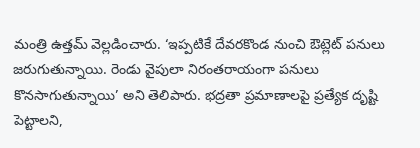మంత్రి ఉత్తమ్ వెల్లడించారు. ‘ఇప్పటికే దేవరకొండ నుంచి ఔట్లెట్ పనులు జరుగుతున్నాయి. రెండు వైపులా నిరంతరాయంగా పనులు కొనసాగుతున్నాయి’ అని తెలిపారు. భద్రతా ప్రమాణాలపై ప్రత్యేక దృష్టి పెట్టాలని,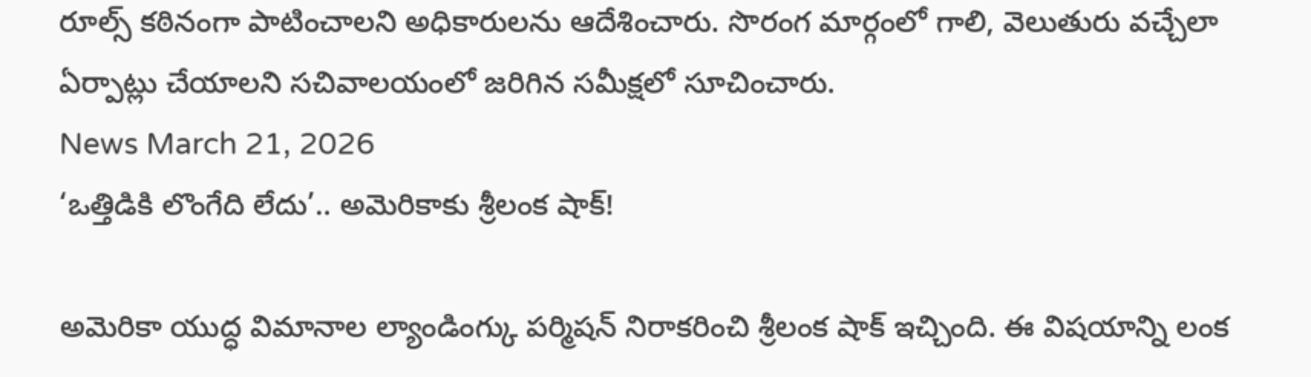రూల్స్ కఠినంగా పాటించాలని అధికారులను ఆదేశించారు. సొరంగ మార్గంలో గాలి, వెలుతురు వచ్చేలా ఏర్పాట్లు చేయాలని సచివాలయంలో జరిగిన సమీక్షలో సూచించారు.
News March 21, 2026
‘ఒత్తిడికి లొంగేది లేదు’.. అమెరికాకు శ్రీలంక షాక్!

అమెరికా యుద్ధ విమానాల ల్యాండింగ్కు పర్మిషన్ నిరాకరించి శ్రీలంక షాక్ ఇచ్చింది. ఈ విషయాన్ని లంక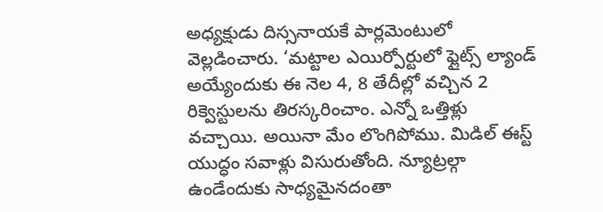అధ్యక్షుడు దిస్సనాయకే పార్లమెంటులో వెల్లడించారు. ‘మట్టాల ఎయిర్పోర్టులో ఫ్లైట్స్ ల్యాండ్ అయ్యేందుకు ఈ నెల 4, 8 తేదీల్లో వచ్చిన 2 రిక్వెస్టులను తిరస్కరించాం. ఎన్నో ఒత్తిళ్లు వచ్చాయి. అయినా మేం లొంగిపోము. మిడిల్ ఈస్ట్ యుద్ధం సవాళ్లు విసురుతోంది. న్యూట్రల్గా ఉండేందుకు సాధ్యమైనదంతా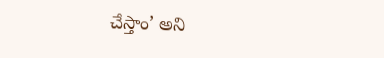చేస్తాం’ అని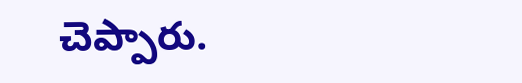చెప్పారు.